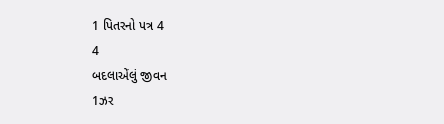1 પિતરનો પત્ર 4
4
બદલાએંલું જીવન
1ઝર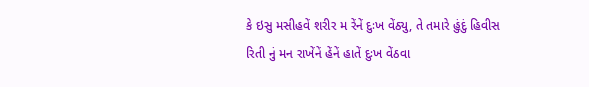કે ઇસુ મસીહવેં શરીર મ રેંનેં દુઃખ વેંઠ્યુ, તે તમારે હુંદું હિવીસ રિતી નું મન રાખેંનેં હેંનેં હાતેં દુઃખ વેંઠવા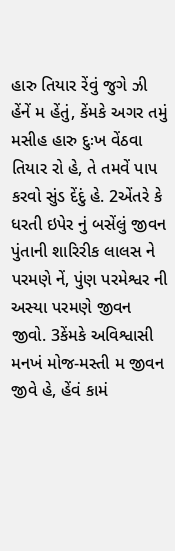હારુ તિયાર રેંવું જુગે ઝી હેંનેં મ હેંતું, કેંમકે અગર તમું મસીહ હારુ દુઃખ વેંઠવા તિયાર રો હે, તે તમવેં પાપ કરવો સુંડ દેંદું હે. 2એંતરે કે ધરતી ઇપેર નું બસેંલું જીવન પુંતાની શારિરીક લાલસ ને પરમણે નેં, પુંણ પરમેશ્વર ની અસ્યા પરમણે જીવન જીવો. 3કેંમકે અવિશ્વાસી મનખં મોજ-મસ્તી મ જીવન જીવે હે, હેંવં કામં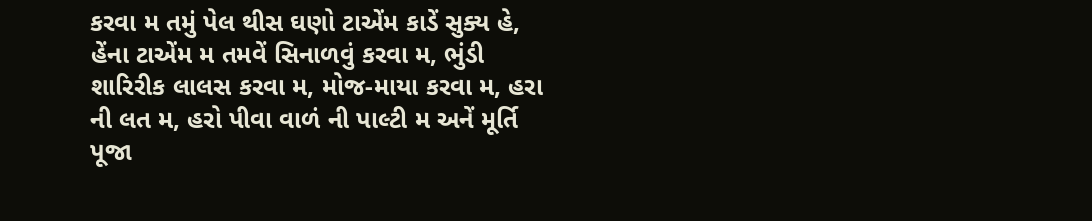કરવા મ તમું પેલ થીસ ઘણો ટાએંમ કાડેં સુક્ય હે, હેંના ટાએંમ મ તમવેં સિનાળવું કરવા મ, ભુંડી શારિરીક લાલસ કરવા મ, મોજ-માયા કરવા મ, હરા ની લત મ, હરો પીવા વાળં ની પાલ્ટી મ અનેં મૂર્તિ પૂજા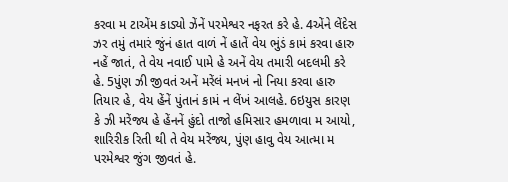કરવા મ ટાએંમ કાડ્યો ઝેંનેં પરમેશ્વર નફરત કરે હે. 4એંને લેંદેસ ઝર તમું તમારં જુંનં હાત વાળં નેં હાતેં વેય ભુંડં કામં કરવા હારુ નહેં જાતં, તે વેય નવાઈ પામે હે અનેં વેય તમારી બદલમી કરે હે. 5પુંણ ઝી જીવતં અનેં મરેંલં મનખં નો નિયા કરવા હારુ તિયાર હે, વેય હેંનેં પુંતાનં કામં ન લેંખં આલહે. 6ઇયુસ કારણ કે ઝી મરેંજ્ય હે હેંનનેં હુંદો તાજો હમિસાર હમળાવા મ આયો, શારિરીક રિતી થી તે વેય મરેંજ્ય, પુંણ હાવુ વેય આત્મા મ પરમેશ્વર જુંગ જીવતં હે.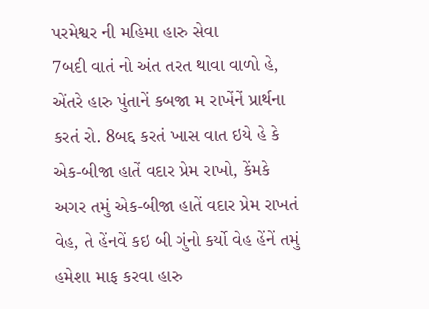પરમેશ્વર ની મહિમા હારુ સેવા
7બદી વાતં નો અંત તરત થાવા વાળો હે, એંતરે હારુ પુંતાનેં કબજા મ રાખેંનેં પ્રાર્થના કરતં રો. 8બદ્દ કરતં ખાસ વાત ઇયે હે કે એક-બીજા હાતેં વદાર પ્રેમ રાખો, કેંમકે અગર તમું એક-બીજા હાતેં વદાર પ્રેમ રાખતં વેહ, તે હેંનવેં કઇ બી ગુંનો કર્યો વેહ હેંનેં તમું હમેશા માફ કરવા હારુ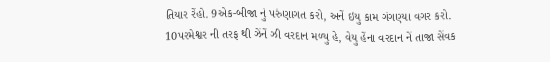તિયાર રેંહો. 9એક-બીજા નું પરુંણાગત કરો, અનેં ઇયુ કામ ગંગણ્યા વગર કરો. 10પરમેશ્વર ની તરફ થી ઝેંનેં ઝી વરદાન મળ્યુ હે, વેયુ હેંના વરદાન નેં તાજા સેંવક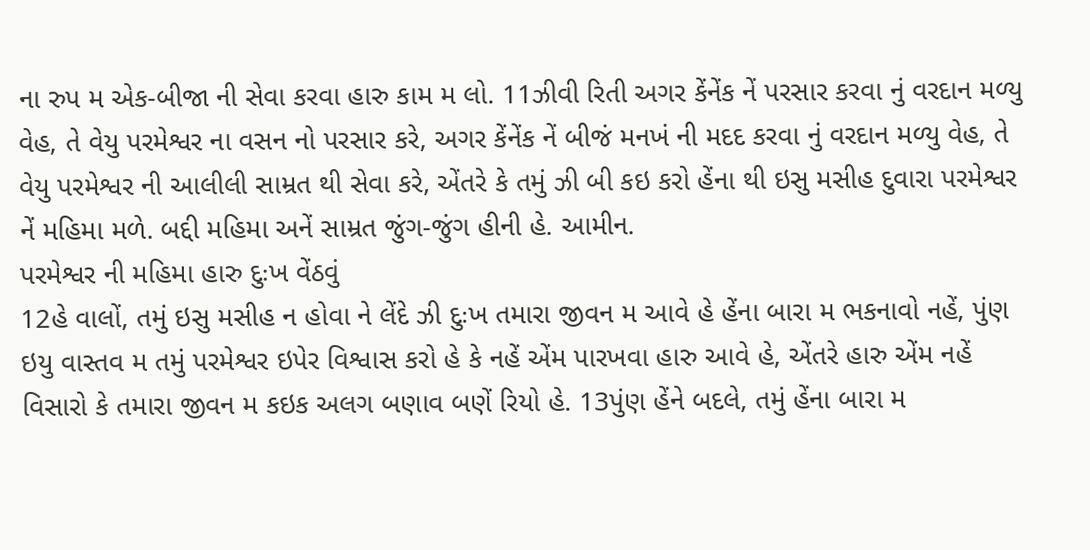ના રુપ મ એક-બીજા ની સેવા કરવા હારુ કામ મ લો. 11ઝીવી રિતી અગર કેંનેંક નેં પરસાર કરવા નું વરદાન મળ્યુ વેહ, તે વેયુ પરમેશ્વર ના વસન નો પરસાર કરે, અગર કેંનેંક નેં બીજં મનખં ની મદદ કરવા નું વરદાન મળ્યુ વેહ, તે વેયુ પરમેશ્વર ની આલીલી સામ્રત થી સેવા કરે, એંતરે કે તમું ઝી બી કઇ કરો હેંના થી ઇસુ મસીહ દુવારા પરમેશ્વર નેં મહિમા મળે. બદ્દી મહિમા અનેં સામ્રત જુંગ-જુંગ હીની હે. આમીન.
પરમેશ્વર ની મહિમા હારુ દુઃખ વેંઠવું
12હે વાલોં, તમું ઇસુ મસીહ ન હોવા ને લેંદે ઝી દુઃખ તમારા જીવન મ આવે હે હેંના બારા મ ભકનાવો નહેં, પુંણ ઇયુ વાસ્તવ મ તમું પરમેશ્વર ઇપેર વિશ્વાસ કરો હે કે નહેં એંમ પારખવા હારુ આવે હે, એંતરે હારુ એંમ નહેં વિસારો કે તમારા જીવન મ કઇક અલગ બણાવ બણેં રિયો હે. 13પુંણ હેંને બદલે, તમું હેંના બારા મ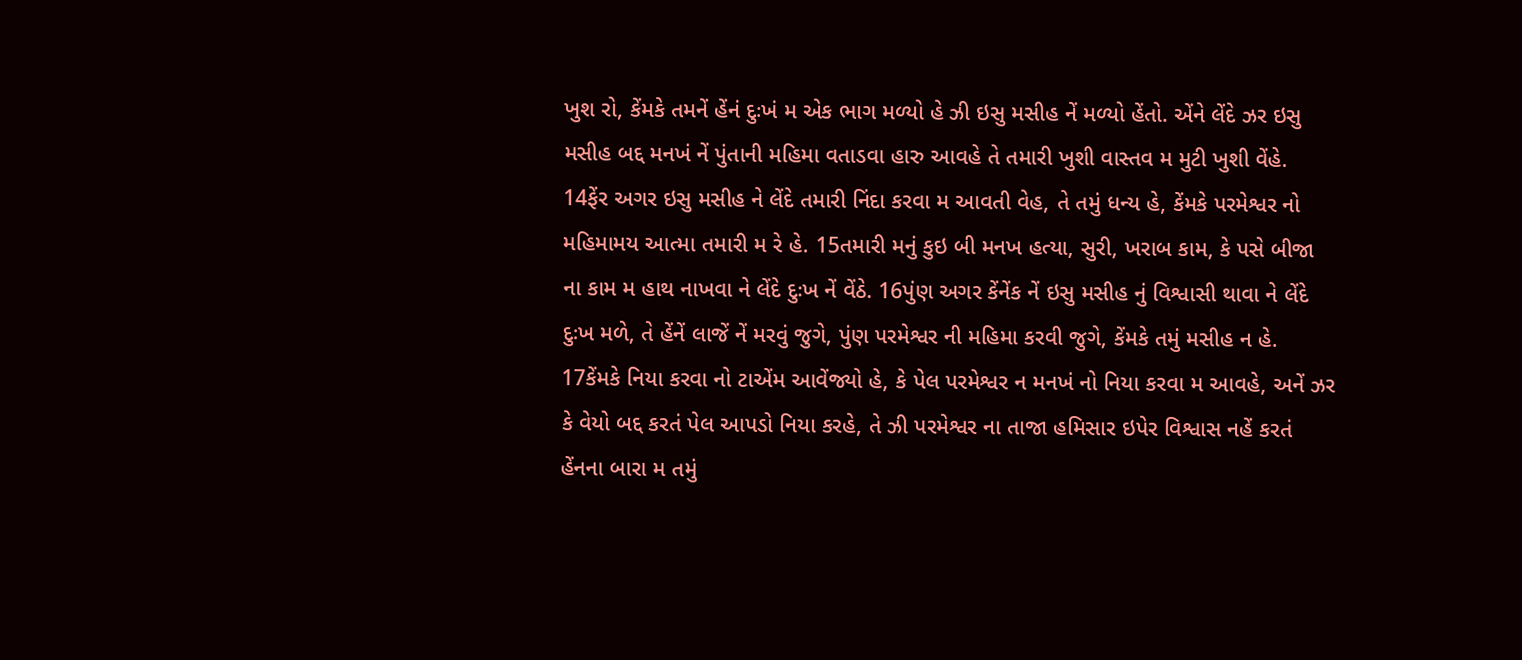ખુશ રો, કેંમકે તમનેં હેંનં દુઃખં મ એક ભાગ મળ્યો હે ઝી ઇસુ મસીહ નેં મળ્યો હેંતો. એંને લેંદે ઝર ઇસુ મસીહ બદ્દ મનખં નેં પુંતાની મહિમા વતાડવા હારુ આવહે તે તમારી ખુશી વાસ્તવ મ મુટી ખુશી વેંહે. 14ફેંર અગર ઇસુ મસીહ ને લેંદે તમારી નિંદા કરવા મ આવતી વેહ, તે તમું ધન્ય હે, કેંમકે પરમેશ્વર નો મહિમામય આત્મા તમારી મ રે હે. 15તમારી મનું કુઇ બી મનખ હત્યા, સુરી, ખરાબ કામ, કે પસે બીજા ના કામ મ હાથ નાખવા ને લેંદે દુઃખ નેં વેંઠે. 16પુંણ અગર કેંનેંક નેં ઇસુ મસીહ નું વિશ્વાસી થાવા ને લેંદે દુઃખ મળે, તે હેંનેં લાજેં નેં મરવું જુગે, પુંણ પરમેશ્વર ની મહિમા કરવી જુગે, કેંમકે તમું મસીહ ન હે. 17કેંમકે નિયા કરવા નો ટાએંમ આવેંજ્યો હે, કે પેલ પરમેશ્વર ન મનખં નો નિયા કરવા મ આવહે, અનેં ઝર કે વેયો બદ્દ કરતં પેલ આપડો નિયા કરહે, તે ઝી પરમેશ્વર ના તાજા હમિસાર ઇપેર વિશ્વાસ નહેં કરતં હેંનના બારા મ તમું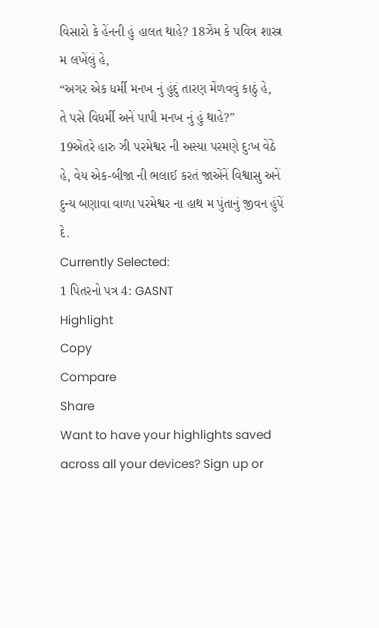વિસારો કે હેંનની હું હાલત થાહે? 18ઝેંમ કે પવિત્ર શાસ્ત્ર મ લખેંલું હે,
“અગર એક ધર્મી મનખ નું હુંદું તારણ મેંળવવું કાઠું હે,
તે પસે વિધર્મી અનેં પાપી મનખ નું હું થાહે?”
19એંતરે હારુ ઝી પરમેશ્વર ની અસ્યા પરમણે દુઃખ વેંઠે હે, વેય એક-બીજા ની ભલાઈ કરતં જાએંનેં વિશ્વાસુ અનેં દુન્ય બણાવા વાળા પરમેશ્વર ના હાથ મ પુંતાનું જીવન હુંપેં દે.
Currently Selected:
1 પિતરનો પત્ર 4: GASNT
Highlight
Copy
Compare
Share
Want to have your highlights saved across all your devices? Sign up or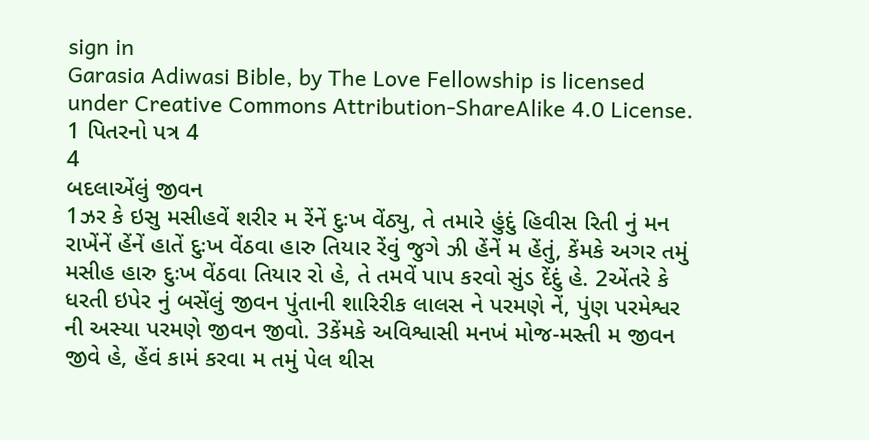sign in
Garasia Adiwasi Bible, by The Love Fellowship is licensed under Creative Commons Attribution-ShareAlike 4.0 License.
1 પિતરનો પત્ર 4
4
બદલાએંલું જીવન
1ઝર કે ઇસુ મસીહવેં શરીર મ રેંનેં દુઃખ વેંઠ્યુ, તે તમારે હુંદું હિવીસ રિતી નું મન રાખેંનેં હેંનેં હાતેં દુઃખ વેંઠવા હારુ તિયાર રેંવું જુગે ઝી હેંનેં મ હેંતું, કેંમકે અગર તમું મસીહ હારુ દુઃખ વેંઠવા તિયાર રો હે, તે તમવેં પાપ કરવો સુંડ દેંદું હે. 2એંતરે કે ધરતી ઇપેર નું બસેંલું જીવન પુંતાની શારિરીક લાલસ ને પરમણે નેં, પુંણ પરમેશ્વર ની અસ્યા પરમણે જીવન જીવો. 3કેંમકે અવિશ્વાસી મનખં મોજ-મસ્તી મ જીવન જીવે હે, હેંવં કામં કરવા મ તમું પેલ થીસ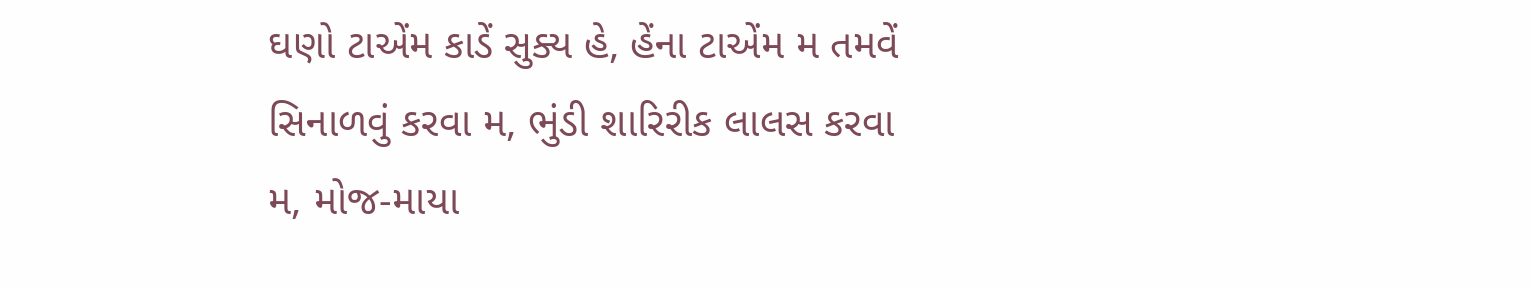ઘણો ટાએંમ કાડેં સુક્ય હે, હેંના ટાએંમ મ તમવેં સિનાળવું કરવા મ, ભુંડી શારિરીક લાલસ કરવા મ, મોજ-માયા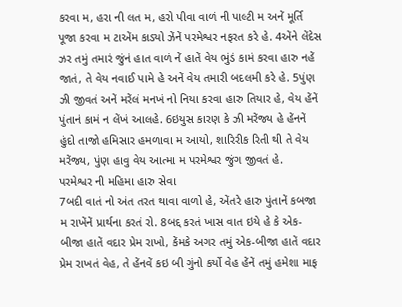કરવા મ, હરા ની લત મ, હરો પીવા વાળં ની પાલ્ટી મ અનેં મૂર્તિ પૂજા કરવા મ ટાએંમ કાડ્યો ઝેંનેં પરમેશ્વર નફરત કરે હે. 4એંને લેંદેસ ઝર તમું તમારં જુંનં હાત વાળં નેં હાતેં વેય ભુંડં કામં કરવા હારુ નહેં જાતં, તે વેય નવાઈ પામે હે અનેં વેય તમારી બદલમી કરે હે. 5પુંણ ઝી જીવતં અનેં મરેંલં મનખં નો નિયા કરવા હારુ તિયાર હે, વેય હેંનેં પુંતાનં કામં ન લેંખં આલહે. 6ઇયુસ કારણ કે ઝી મરેંજ્ય હે હેંનનેં હુંદો તાજો હમિસાર હમળાવા મ આયો, શારિરીક રિતી થી તે વેય મરેંજ્ય, પુંણ હાવુ વેય આત્મા મ પરમેશ્વર જુંગ જીવતં હે.
પરમેશ્વર ની મહિમા હારુ સેવા
7બદી વાતં નો અંત તરત થાવા વાળો હે, એંતરે હારુ પુંતાનેં કબજા મ રાખેંનેં પ્રાર્થના કરતં રો. 8બદ્દ કરતં ખાસ વાત ઇયે હે કે એક-બીજા હાતેં વદાર પ્રેમ રાખો, કેંમકે અગર તમું એક-બીજા હાતેં વદાર પ્રેમ રાખતં વેહ, તે હેંનવેં કઇ બી ગુંનો કર્યો વેહ હેંનેં તમું હમેશા માફ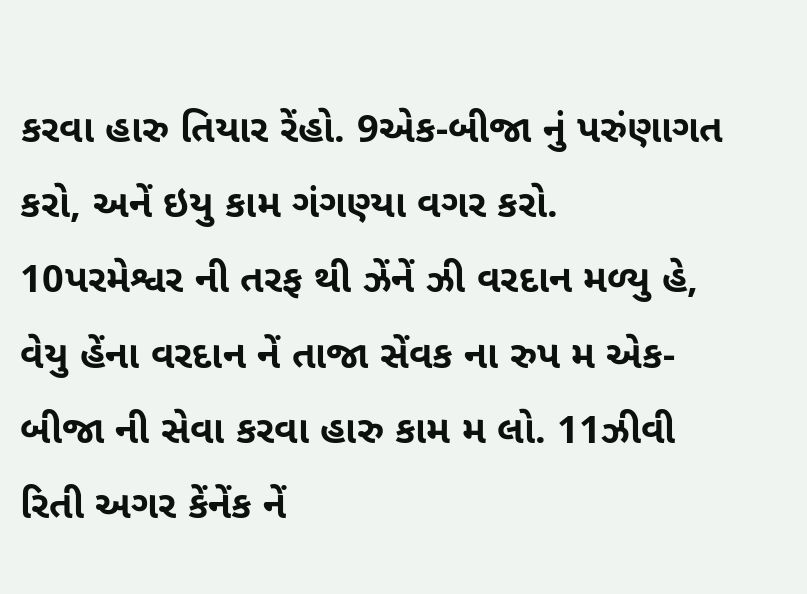કરવા હારુ તિયાર રેંહો. 9એક-બીજા નું પરુંણાગત કરો, અનેં ઇયુ કામ ગંગણ્યા વગર કરો. 10પરમેશ્વર ની તરફ થી ઝેંનેં ઝી વરદાન મળ્યુ હે, વેયુ હેંના વરદાન નેં તાજા સેંવક ના રુપ મ એક-બીજા ની સેવા કરવા હારુ કામ મ લો. 11ઝીવી રિતી અગર કેંનેંક નેં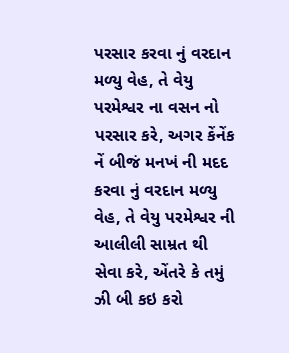પરસાર કરવા નું વરદાન મળ્યુ વેહ, તે વેયુ પરમેશ્વર ના વસન નો પરસાર કરે, અગર કેંનેંક નેં બીજં મનખં ની મદદ કરવા નું વરદાન મળ્યુ વેહ, તે વેયુ પરમેશ્વર ની આલીલી સામ્રત થી સેવા કરે, એંતરે કે તમું ઝી બી કઇ કરો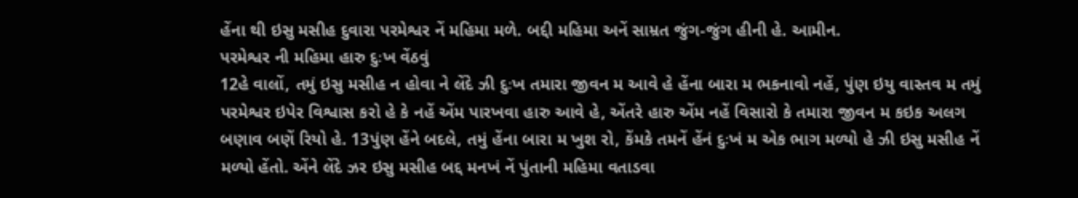હેંના થી ઇસુ મસીહ દુવારા પરમેશ્વર નેં મહિમા મળે. બદ્દી મહિમા અનેં સામ્રત જુંગ-જુંગ હીની હે. આમીન.
પરમેશ્વર ની મહિમા હારુ દુઃખ વેંઠવું
12હે વાલોં, તમું ઇસુ મસીહ ન હોવા ને લેંદે ઝી દુઃખ તમારા જીવન મ આવે હે હેંના બારા મ ભકનાવો નહેં, પુંણ ઇયુ વાસ્તવ મ તમું પરમેશ્વર ઇપેર વિશ્વાસ કરો હે કે નહેં એંમ પારખવા હારુ આવે હે, એંતરે હારુ એંમ નહેં વિસારો કે તમારા જીવન મ કઇક અલગ બણાવ બણેં રિયો હે. 13પુંણ હેંને બદલે, તમું હેંના બારા મ ખુશ રો, કેંમકે તમનેં હેંનં દુઃખં મ એક ભાગ મળ્યો હે ઝી ઇસુ મસીહ નેં મળ્યો હેંતો. એંને લેંદે ઝર ઇસુ મસીહ બદ્દ મનખં નેં પુંતાની મહિમા વતાડવા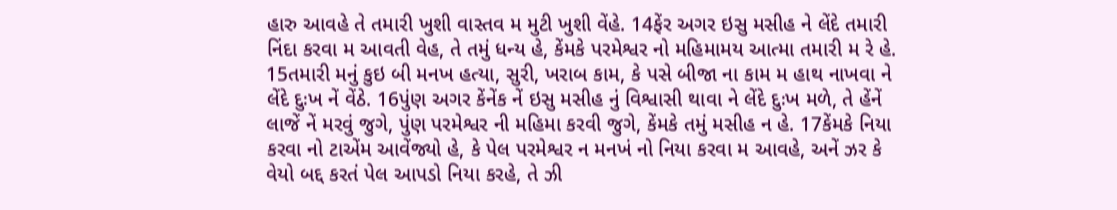હારુ આવહે તે તમારી ખુશી વાસ્તવ મ મુટી ખુશી વેંહે. 14ફેંર અગર ઇસુ મસીહ ને લેંદે તમારી નિંદા કરવા મ આવતી વેહ, તે તમું ધન્ય હે, કેંમકે પરમેશ્વર નો મહિમામય આત્મા તમારી મ રે હે. 15તમારી મનું કુઇ બી મનખ હત્યા, સુરી, ખરાબ કામ, કે પસે બીજા ના કામ મ હાથ નાખવા ને લેંદે દુઃખ નેં વેંઠે. 16પુંણ અગર કેંનેંક નેં ઇસુ મસીહ નું વિશ્વાસી થાવા ને લેંદે દુઃખ મળે, તે હેંનેં લાજેં નેં મરવું જુગે, પુંણ પરમેશ્વર ની મહિમા કરવી જુગે, કેંમકે તમું મસીહ ન હે. 17કેંમકે નિયા કરવા નો ટાએંમ આવેંજ્યો હે, કે પેલ પરમેશ્વર ન મનખં નો નિયા કરવા મ આવહે, અનેં ઝર કે વેયો બદ્દ કરતં પેલ આપડો નિયા કરહે, તે ઝી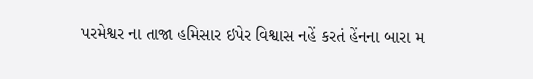પરમેશ્વર ના તાજા હમિસાર ઇપેર વિશ્વાસ નહેં કરતં હેંનના બારા મ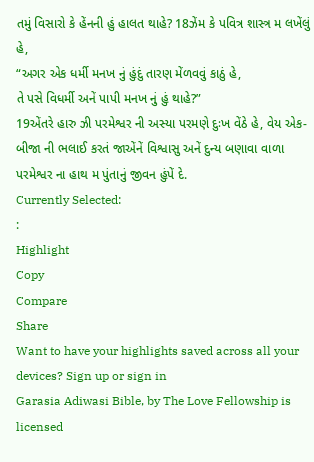તમું વિસારો કે હેંનની હું હાલત થાહે? 18ઝેંમ કે પવિત્ર શાસ્ત્ર મ લખેંલું હે,
“અગર એક ધર્મી મનખ નું હુંદું તારણ મેંળવવું કાઠું હે,
તે પસે વિધર્મી અનેં પાપી મનખ નું હું થાહે?”
19એંતરે હારુ ઝી પરમેશ્વર ની અસ્યા પરમણે દુઃખ વેંઠે હે, વેય એક-બીજા ની ભલાઈ કરતં જાએંનેં વિશ્વાસુ અનેં દુન્ય બણાવા વાળા પરમેશ્વર ના હાથ મ પુંતાનું જીવન હુંપેં દે.
Currently Selected:
:
Highlight
Copy
Compare
Share
Want to have your highlights saved across all your devices? Sign up or sign in
Garasia Adiwasi Bible, by The Love Fellowship is licensed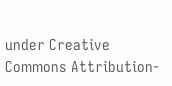under Creative Commons Attribution-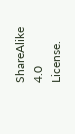ShareAlike 4.0 License.